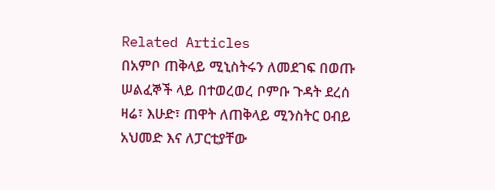Related Articles
በአምቦ ጠቅላይ ሚኒስትሩን ለመደገፍ በወጡ ሠልፈኞች ላይ በተወረወረ ቦምቡ ጉዳት ደረሰ
ዛሬ፣ እሁድ፣ ጠዋት ለጠቅላይ ሚንስትር ዐብይ አህመድ እና ለፓርቲያቸው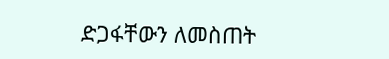ድጋፋቸውን ለመስጠት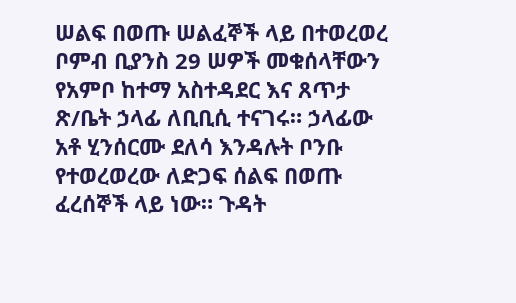ሠልፍ በወጡ ሠልፈኞች ላይ በተወረወረ ቦምብ ቢያንስ 29 ሠዎች መቁሰላቸውን የአምቦ ከተማ አስተዳደር እና ጸጥታ ጽ/ቤት ኃላፊ ለቢቢሲ ተናገሩ። ኃላፊው አቶ ሂንሰርሙ ደለሳ እንዳሉት ቦንቡ የተወረወረው ለድጋፍ ሰልፍ በወጡ ፈረሰኞች ላይ ነው። ጉዳት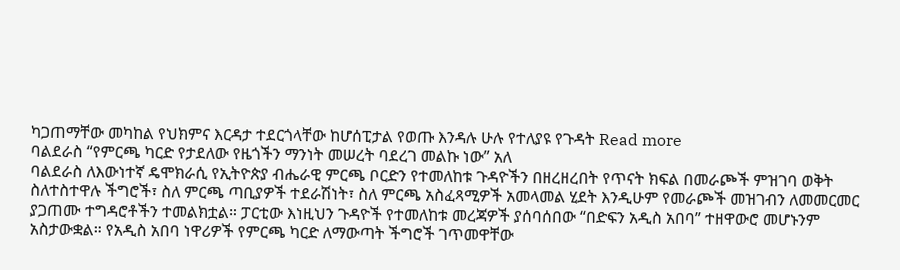ካጋጠማቸው መካከል የህክምና እርዳታ ተደርጎላቸው ከሆሰፒታል የወጡ እንዳሉ ሁሉ የተለያዩ የጉዳት Read more
ባልደራስ “የምርጫ ካርድ የታደለው የዜጎችን ማንነት መሠረት ባደረገ መልኩ ነው” አለ
ባልደራስ ለእውነተኛ ዴሞክራሲ የኢትዮጵያ ብሔራዊ ምርጫ ቦርድን የተመለከቱ ጉዳዮችን በዘረዘረበት የጥናት ክፍል በመራጮች ምዝገባ ወቅት ስለተስተዋሉ ችግሮች፣ ስለ ምርጫ ጣቢያዎች ተደራሽነት፣ ስለ ምርጫ አስፈጻሚዎች አመላመል ሂደት እንዲሁም የመራጮች መዝገብን ለመመርመር ያጋጠሙ ተግዳሮቶችን ተመልክቷል። ፓርቲው እነዚህን ጉዳዮች የተመለከቱ መረጃዎች ያሰባሰበው “በድፍን አዲስ አበባ” ተዘዋውሮ መሆኑንም አስታውቋል። የአዲስ አበባ ነዋሪዎች የምርጫ ካርድ ለማውጣት ችግሮች ገጥመዋቸው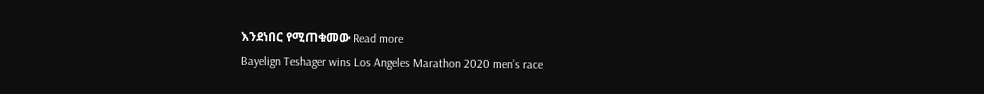እንደነበር የሚጠቁመው Read more
Bayelign Teshager wins Los Angeles Marathon 2020 men’s race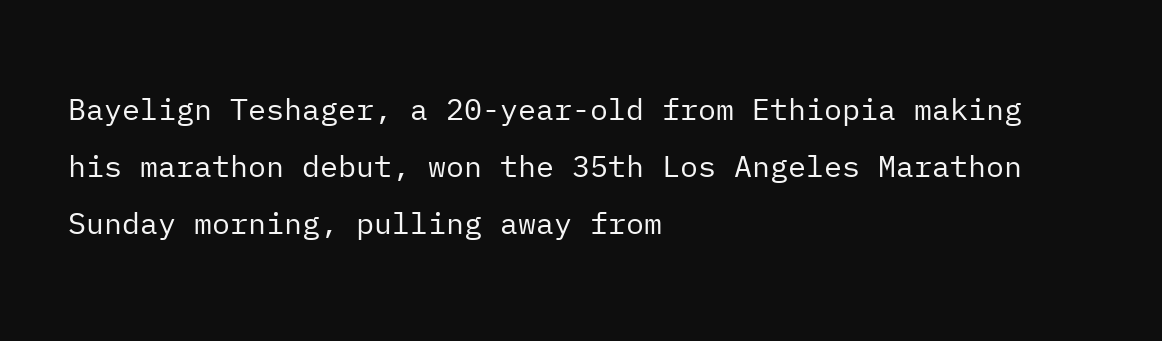Bayelign Teshager, a 20-year-old from Ethiopia making his marathon debut, won the 35th Los Angeles Marathon Sunday morning, pulling away from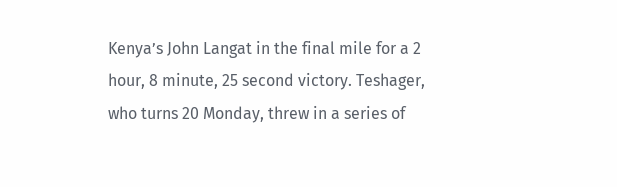Kenya’s John Langat in the final mile for a 2 hour, 8 minute, 25 second victory. Teshager, who turns 20 Monday, threw in a series of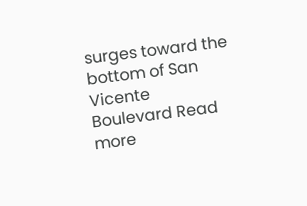surges toward the bottom of San Vicente Boulevard Read more